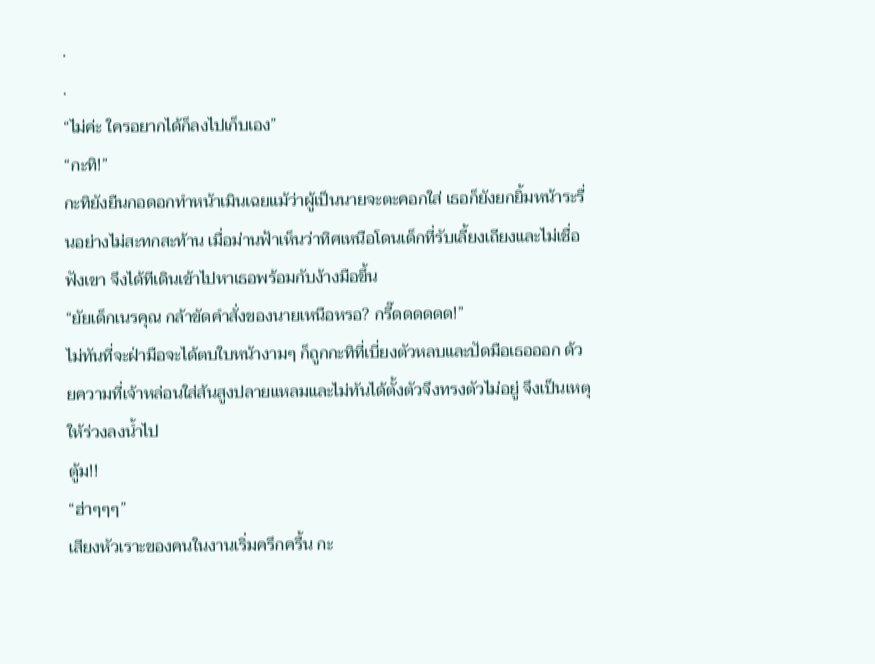.
.
“ไม่ค่ะ ใครอยากได้ก็ลงไปเก็บเอง”
“กะทิ!”
กะทิยังยืนกอดอกทำหน้าเมินเฉยแม้ว่าผู้เป็นนายจะตะคอกใส่ เธอก็ยังยกยิ้มหน้าระรื่นอย่างไม่สะทกสะท้าน เมื่อม่านฟ้าเห็นว่าทิศเหนือโดนเด็กที่รับเลี้ยงเถียงและไม่เชื่อฟังเขา จึงได้ทีเดินเข้าไปหาเธอพร้อมกับง้างมือขึ้น
“ยัยเด็กเนรคุณ กล้าขัดคำสั่งของนายเหนือหรอ? กรี๊ดดดดดด!”
ไม่ทันที่จะฝ่ามือจะได้ตบใบหน้างามๆ ก็ถูกกะทิที่เบี่ยงตัวหลบและปัดมือเธอออก ด้วยความที่เจ้าหล่อนใส่ส้นสูงปลายแหลมและไม่ทันได้ตั้งตัวจึงทรงตัวไม่อยู่ จึงเป็นเหตุให้ร่วงลงน้ำไป
ตู้ม!!
“ฮ่าๆๆๆ”
เสียงหัวเราะของคนในงานเริ่มครึกครื้น กะ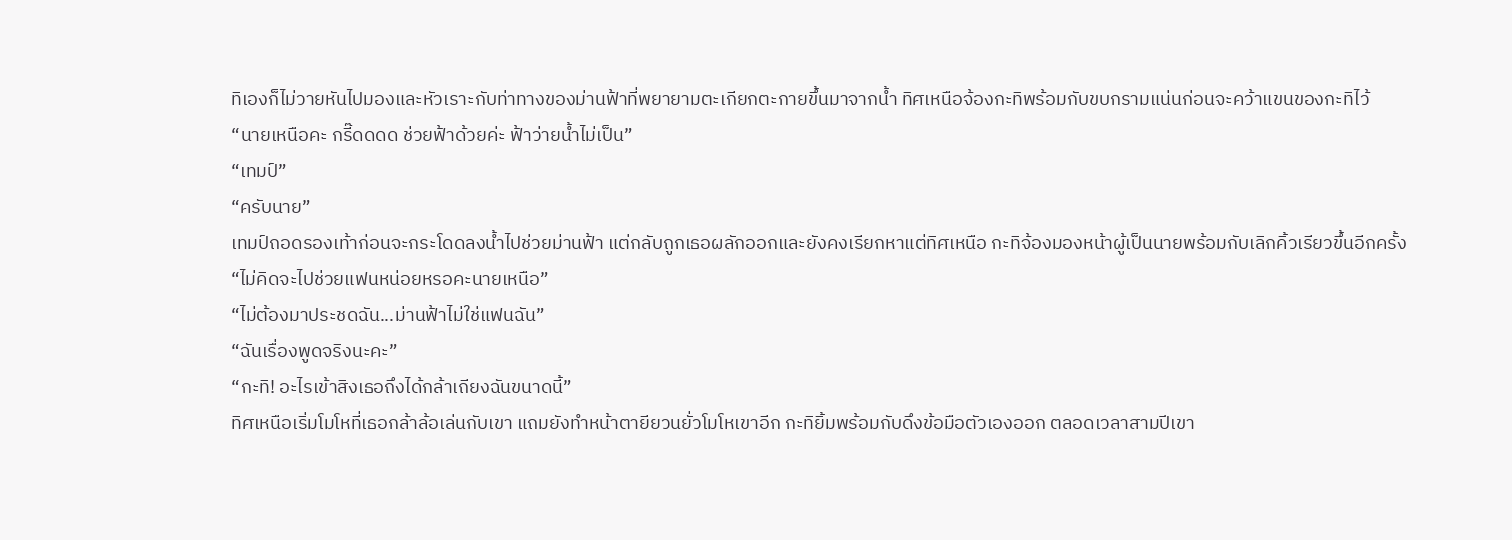ทิเองก็ไม่วายหันไปมองและหัวเราะกับท่าทางของม่านฟ้าที่พยายามตะเกียกตะกายขึ้นมาจากน้ำ ทิศเหนือจ้องกะทิพร้อมกับขบกรามแน่นก่อนจะคว้าแขนของกะทิไว้
“นายเหนือคะ กรี๊ดดดด ช่วยฟ้าด้วยค่ะ ฟ้าว่ายน้ำไม่เป็น”
“เทมป์”
“ครับนาย”
เทมป์ถอดรองเท้าก่อนจะกระโดดลงน้ำไปช่วยม่านฟ้า แต่กลับถูกเธอผลักออกและยังคงเรียกหาแต่ทิศเหนือ กะทิจ้องมองหน้าผู้เป็นนายพร้อมกับเลิกคิ้วเรียวขึ้นอีกครั้ง
“ไม่คิดจะไปช่วยแฟนหน่อยหรอคะนายเหนือ”
“ไม่ต้องมาประชดฉัน...ม่านฟ้าไม่ใช่แฟนฉัน”
“ฉันเรื่องพูดจริงนะคะ”
“กะทิ! อะไรเข้าสิงเธอถึงได้กล้าเถียงฉันขนาดนี้”
ทิศเหนือเริ่มโมโหที่เธอกล้าล้อเล่นกับเขา แถมยังทำหน้าตายียวนยั่วโมโหเขาอีก กะทิยิ้มพร้อมกับดึงข้อมือตัวเองออก ตลอดเวลาสามปีเขา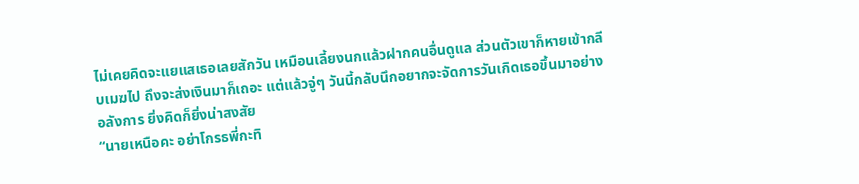ไม่เคยคิดจะแยแสเธอเลยสักวัน เหมือนเลี้ยงนกแล้วฝากคนอื่นดูแล ส่วนตัวเขาก็หายเข้ากลีบเมฆไป ถึงจะส่งเงินมาก็เถอะ แต่แล้วจู่ๆ วันนี้กลับนึกอยากจะจัดการวันเกิดเธอขึ้นมาอย่างอลังการ ยิ่งคิดก็ยิ่งน่าสงสัย
“นายเหนือคะ อย่าโกรธพี่กะทิ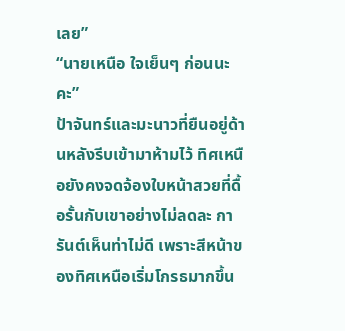เลย”
“นายเหนือ ใจเย็นๆ ก่อนนะคะ”
ป้าจันทร์และมะนาวที่ยืนอยู่ด้านหลังรีบเข้ามาห้ามไว้ ทิศเหนือยังคงจดจ้องใบหน้าสวยที่ดื้อรั้นกับเขาอย่างไม่ลดละ การันต์เห็นท่าไม่ดี เพราะสีหน้าของทิศเหนือเริ่มโกรธมากขึ้น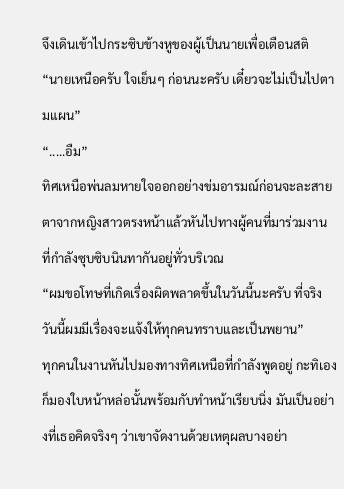จึงเดินเข้าไปกระซิบข้างหูของผู้เป็นนายเพื่อเตือนสติ
“นายเหนือครับ ใจเย็นๆ ก่อนนะครับ เดี๋ยวจะไม่เป็นไปตามแผน”
“.....อืม”
ทิศเหนือพ่นลมหายใจออกอย่างข่มอารมณ์ก่อนจะละสายตาจากหญิงสาวตรงหน้าแล้วหันไปทางผู้คนที่มาร่วมงาน ที่กำลังซุบซิบนินทากันอยู่ทั่วบริเวณ
“ผมขอโทษที่เกิดเรื่องผิดพลาดขึ้นในวันนี้นะครับ ที่จริงวันนี้ผมมีเรื่องจะแจ้งให้ทุกคนทราบและเป็นพยาน”
ทุกคนในงานหันไปมองทางทิศเหนือที่กำลังพูดอยู่ กะทิเองก็มองใบหน้าหล่อนั้นพร้อมกับทำหน้าเรียบนิ่ง มันเป็นอย่างที่เธอคิดจริงๆ ว่าเขาจัดงานด้วยเหตุผลบางอย่า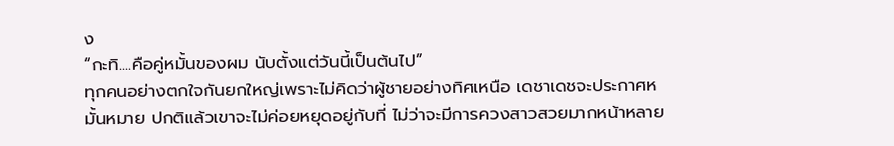ง
“กะทิ....คือคู่หมั้นของผม นับตั้งแต่วันนี้เป็นต้นไป”
ทุกคนอย่างตกใจกันยกใหญ่เพราะไม่คิดว่าผู้ชายอย่างทิศเหนือ เดชาเดชจะประกาศหมั้นหมาย ปกติแล้วเขาจะไม่ค่อยหยุดอยู่กับที่ ไม่ว่าจะมีการควงสาวสวยมากหน้าหลาย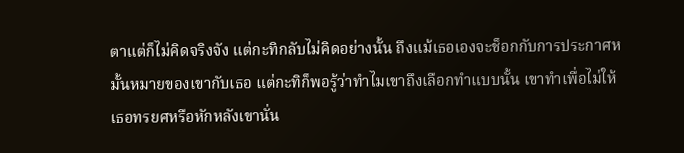ตาแต่ก็ไม่คิดจริงจัง แต่กะทิกลับไม่คิดอย่างนั้น ถึงแม้เธอเองจะช็อกกับการประกาศหมั้นหมายของเขากับเธอ แต่กะทิก็พอรู้ว่าทำไมเขาถึงเลือกทำแบบนั้น เขาทำเพื่อไม่ให้เธอทรยศหรือหักหลังเขานั่น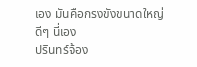เอง มันคือกรงขังขนาดใหญ่ดีๆ นี่เอง
ปรินทร์จ้อง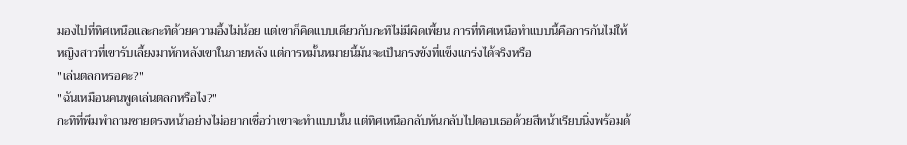มองไปที่ทิศเหนือและกะทิด้วยความอึ้งไม่น้อย แต่เขาก็คิดแบบเดียวกับกะทิไม่มีผิดเพี้ยน การที่ทิศเหนือทำแบบนี้คือการกันไม่ให้หญิงสาวที่เขารับเลี้ยงมาหักหลังเขาในภายหลัง แต่การหมั้นหมายนี้มันจะเป็นกรงขังที่แข็งแกร่งได้จริงหรือ
"เล่นตลกหรอคะ?"
"ฉันเหมือนคนพูดเล่นตลกหรือไง?"
กะทิที่พึมพำถามชายตรงหน้าอย่างไม่อยากเชื่อว่าเขาจะทำแบบนั้น แต่ทิศเหนือกลับหันกลับไปตอบเธอด้วยสีหน้าเรียบนิ่งพร้อมด้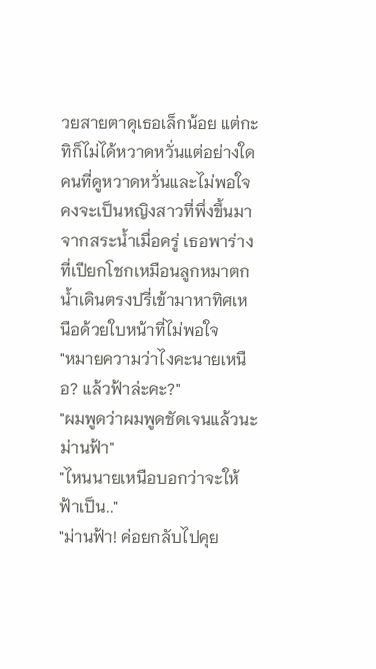วยสายตาดุเธอเล็กน้อย แต่กะทิก็ไม่ได้หวาดหวั่นแต่อย่างใด คนที่ดูหวาดหวั่นและไม่พอใจคงจะเป็นหญิงสาวที่พึ่งขึ้นมาจากสระน้ำเมื่อครู่ เธอพาร่างที่เปียกโชกเหมือนลูกหมาตกน้ำเดินตรงปรี่เข้ามาหาทิศเหนือด้วยใบหน้าที่ไม่พอใจ
"หมายความว่าไงคะนายเหนือ? แล้วฟ้าล่ะคะ?"
"ผมพูดว่าผมพูดชัดเจนแล้วนะ ม่านฟ้า"
"ไหนนายเหนือบอกว่าจะให้ฟ้าเป็น.."
"ม่านฟ้า! ค่อยกลับไปคุย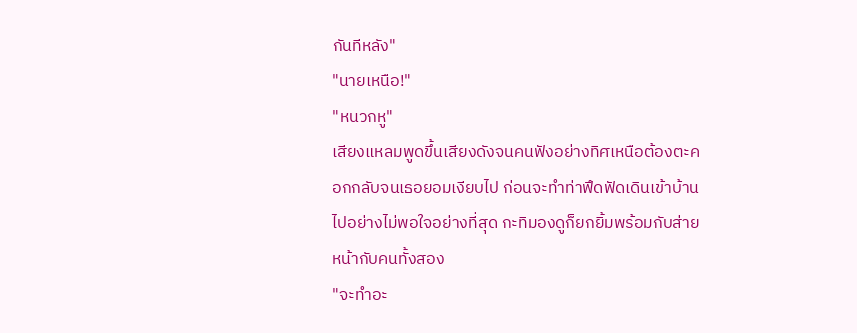กันทีหลัง"
"นายเหนือ!"
"หนวกหู"
เสียงแหลมพูดขึ้นเสียงดังจนคนฟังอย่างทิศเหนือต้องตะคอกกลับจนเธอยอมเงียบไป ก่อนจะทำท่าฟึดฟัดเดินเข้าบ้านไปอย่างไม่พอใจอย่างที่สุด กะทิมองดูก็ยกยิ้มพร้อมกับส่ายหน้ากับคนทั้งสอง
"จะทำอะ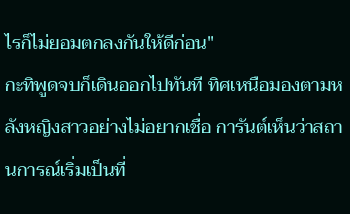ไรก็ไม่ยอมตกลงกันให้ดีก่อน"
กะทิพูดจบก็เดินออกไปทันที ทิศเหนือมองตามหลังหญิงสาวอย่างไม่อยากเชื่อ การันต์เห็นว่าสถานการณ์เริ่มเป็นที่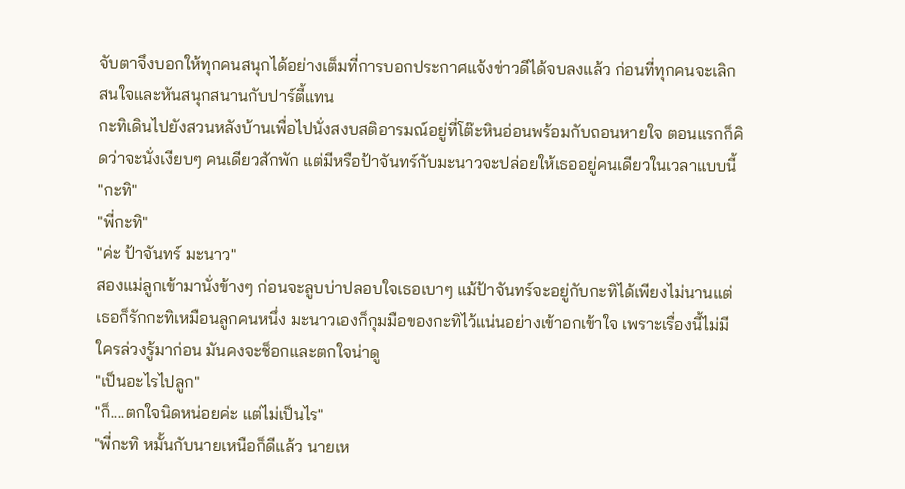จับตาจึงบอกให้ทุกคนสนุกได้อย่างเต็มที่การบอกประกาศแจ้งข่าวดีได้จบลงแล้ว ก่อนที่ทุกคนจะเลิกสนใจและหันสนุกสนานกับปาร์ตี้แทน
กะทิเดินไปยังสวนหลังบ้านเพื่อไปนั่งสงบสติอารมณ์อยู่ที่โต๊ะหินอ่อนพร้อมกับถอนหายใจ ตอนแรกก็คิดว่าจะนั่งเงียบๆ คนเดียวสักพัก แต่มีหรือป้าจันทร์กับมะนาวจะปล่อยให้เธออยู่คนเดียวในเวลาแบบนี้
"กะทิ"
"พี่กะทิ"
"ค่ะ ป้าจันทร์ มะนาว"
สองแม่ลูกเข้ามานั่งข้างๆ ก่อนจะลูบบ่าปลอบใจเธอเบาๆ แม้ป้าจันทร์จะอยู่กับกะทิได้เพียงไม่นานแต่เธอก็รักกะทิเหมือนลูกคนหนึ่ง มะนาวเองก็กุมมือของกะทิไว้แน่นอย่างเข้าอกเข้าใจ เพราะเรื่องนี้ไม่มีใครล่วงรู้มาก่อน มันคงจะช็อกและตกใจน่าดู
"เป็นอะไรไปลูก"
"ก็....ตกใจนิดหน่อยค่ะ แต่ไม่เป็นไร"
"พี่กะทิ หมั้นกับนายเหนือก็ดีแล้ว นายเห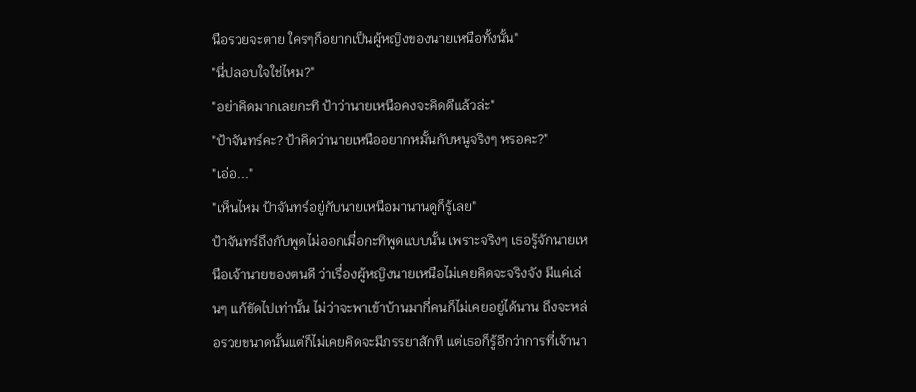นือรวยจะตาย ใครๆก็อยากเป็นผู้หญิงของนายเหนือทั้งนั้น"
"นี่ปลอบใจใช่ไหม?"
"อย่าคิดมากเลยกะทิ ป้าว่านายเหนือคงจะคิดดีแล้วล่ะ"
"ป้าจันทร์คะ? ป้าคิดว่านายเหนืออยากหมั้นกับหนูจริงๆ หรอคะ?"
"เอ่อ..."
"เห็นไหม ป้าจันทร์อยู่กับนายเหนือมานานดูก็รู้เลย"
ป้าจันทร์ถึงกับพูดไม่ออกเมื่อกะทิพูดแบบนั้น เพราะจริงๆ เธอรู้จักนายเหนือเจ้านายของตนดี ว่าเรื่องผู้หญิงนายเหนือไม่เคยคิดจะจริงจัง มีแค่เล่นๆ แก้ขัดไปเท่านั้น ไม่ว่าจะพาเข้าบ้านมากี่คนก็ไม่เคยอยู่ได้นาน ถึงจะหล่อรวยขนาดนั้นแต่ก็ไม่เคยคิดจะมีภรรยาสักที แต่เธอก็รู้อีกว่าการที่เจ้านา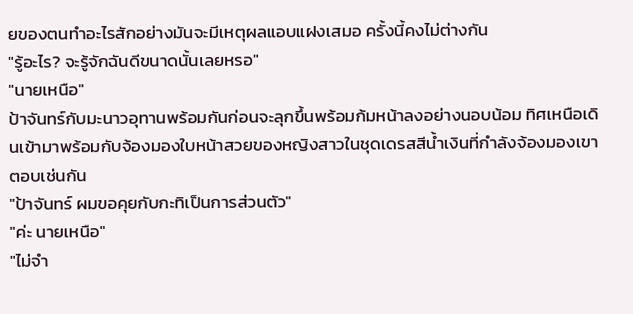ยของตนทำอะไรสักอย่างมันจะมีเหตุผลแอบแฝงเสมอ ครั้งนี้คงไม่ต่างกัน
"รู้อะไร? จะรู้จักฉันดีขนาดนั้นเลยหรอ"
"นายเหนือ"
ป้าจันทร์กับมะนาวอุทานพร้อมกันก่อนจะลุกขึ้นพร้อมก้มหน้าลงอย่างนอบน้อม ทิศเหนือเดินเข้ามาพร้อมกับจ้องมองใบหน้าสวยของหญิงสาวในชุดเดรสสีน้ำเงินที่กำลังจ้องมองเขาตอบเช่นกัน
"ป้าจันทร์ ผมขอคุยกับกะทิเป็นการส่วนตัว"
"ค่ะ นายเหนือ"
"ไม่จำ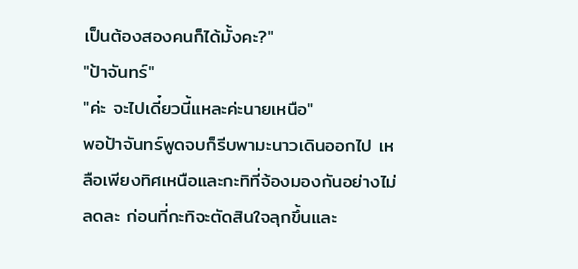เป็นต้องสองคนก็ได้มั้งคะ?"
"ป้าจันทร์"
"ค่ะ จะไปเดี๋ยวนี้แหละค่ะนายเหนือ"
พอป้าจันทร์พูดจบก็รีบพามะนาวเดินออกไป เหลือเพียงทิศเหนือและกะทิที่จ้องมองกันอย่างไม่ลดละ ก่อนที่กะทิจะตัดสินใจลุกขึ้นและ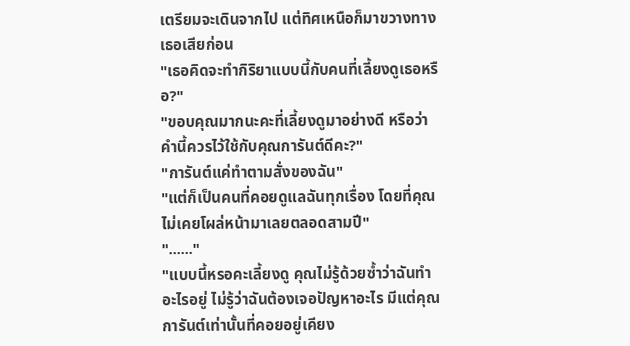เตรียมจะเดินจากไป แต่ทิศเหนือก็มาขวางทางเธอเสียก่อน
"เธอคิดจะทำกิริยาแบบนี้กับคนที่เลี้ยงดูเธอหรือ?"
"ขอบคุณมากนะคะที่เลี้ยงดูมาอย่างดี หรือว่าคำนี้ควรไว้ใช้กับคุณการันต์ดีคะ?"
"การันต์แค่ทำตามสั่งของฉัน"
"แต่ก็เป็นคนที่คอยดูแลฉันทุกเรื่อง โดยที่คุณไม่เคยโผล่หน้ามาเลยตลอดสามปี"
"......"
"แบบนี้หรอคะเลี้ยงดู คุณไม่รู้ด้วยซ้ำว่าฉันทำอะไรอยู่ ไม่รู้ว่าฉันต้องเจอปัญหาอะไร มีแต่คุณการันต์เท่านั้นที่คอยอยู่เคียง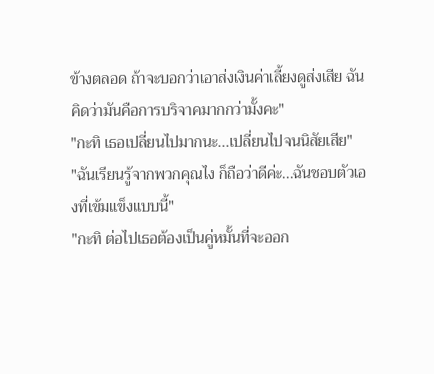ข้างตลอด ถ้าจะบอกว่าเอาส่งเงินค่าเลี้ยงดูส่งเสีย ฉันคิดว่ามันคือการบริจาคมากกว่ามั้งคะ"
"กะทิ เธอเปลี่ยนไปมากนะ...เปลี่ยนไปจนนิสัยเสีย"
"ฉันเรียนรู้จากพวกคุณไง ก็ถือว่าดีค่ะ...ฉันชอบตัวเองที่เข้มแข็งแบบนี้"
"กะทิ ต่อไปเธอต้องเป็นคู่หมั้นที่จะออก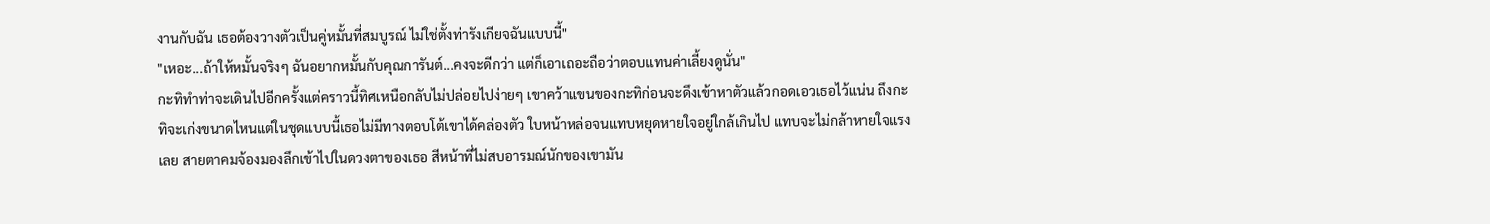งานกับฉัน เธอต้องวางตัวเป็นคู่หมั้นที่สมบูรณ์ ไม่ใช่ตั้งท่ารังเกียจฉันแบบนี้"
"เหอะ...ถ้าให้หมั้นจริงๆ ฉันอยากหมั้นกับคุณการันต์...คงจะดีกว่า แต่ก็เอาเถอะถือว่าตอบแทนค่าเลี้ยงดูนั่น"
กะทิทำท่าจะเดินไปอีกครั้งแต่คราวนี้ทิศเหนือกลับไม่ปล่อยไปง่ายๆ เขาคว้าแขนของกะทิก่อนจะดึงเข้าหาตัวแล้วกอดเอวเธอไว้แน่น ถึงกะทิจะเก่งขนาดไหนแต่ในชุดแบบนี้เธอไม่มีทางตอบโต้เขาได้คล่องตัว ใบหน้าหล่อจนแทบหยุดหายใจอยู่ใกล้เกินไป แทบจะไม่กล้าหายใจแรงเลย สายตาคมจ้องมองลึกเข้าไปในดวงตาของเธอ สีหน้าที่ไม่สบอารมณ์นักของเขามัน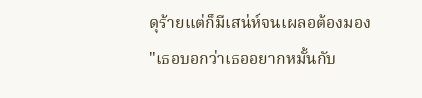ดุร้ายแต่ก็มีเสน่ห์จนเผลอต้องมอง
"เธอบอกว่าเธออยากหมั้นกับ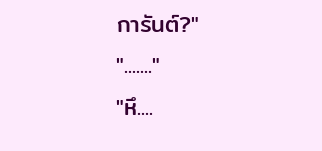การันต์?"
"......."
"หึ....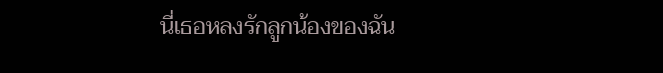นี่เธอหลงรักลูกน้องของฉัน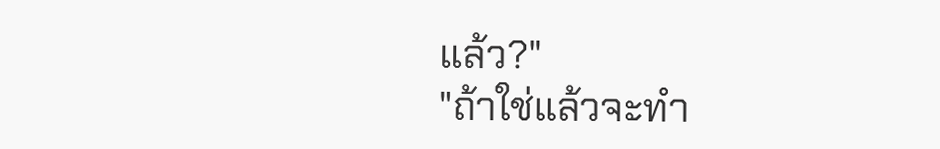แล้ว?"
"ถ้าใช่แล้วจะทำ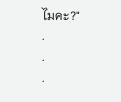ไมคะ?"
.
.
.